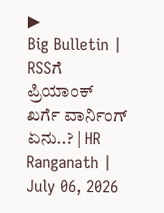▶
Big Bulletin | RSSಗೆ ಪ್ರಿಯಾಂಕ್ ಖರ್ಗೆ ವಾರ್ನಿಂಗ್ ಏನು..? | HR Ranganath | July 06, 2026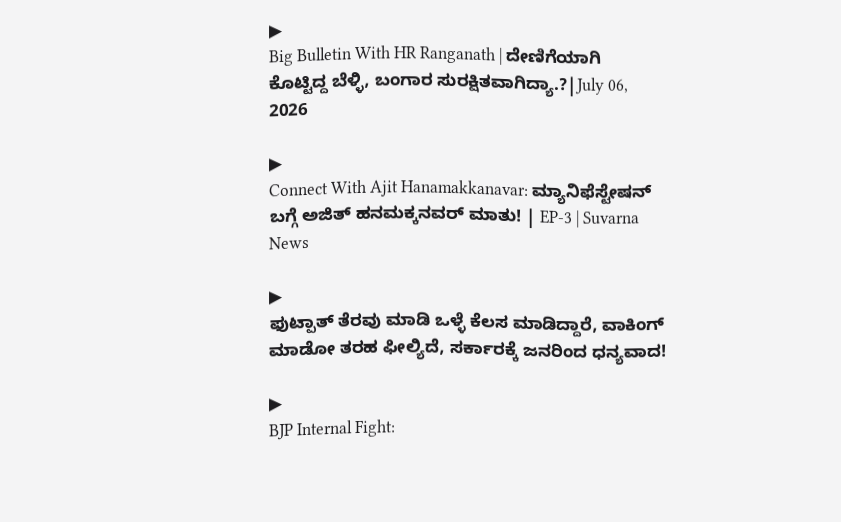▶
Big Bulletin With HR Ranganath | ದೇಣಿಗೆಯಾಗಿ ಕೊಟ್ಟಿದ್ದ ಬೆಳ್ಳಿ, ಬಂಗಾರ ಸುರಕ್ಷಿತವಾಗಿದ್ಯಾ.?|July 06, 2026

▶
Connect With Ajit Hanamakkanavar: ಮ್ಯಾನಿಫೆಸ್ಟೇಷನ್ ಬಗ್ಗೆ ಅಜಿತ್ ಹನಮಕ್ಕನವರ್ ಮಾತು! | EP-3 | Suvarna News

▶
ಫುಟ್ಪಾತ್ ತೆರವು ಮಾಡಿ ಒಳ್ಳೆ ಕೆಲಸ ಮಾಡಿದ್ದಾರೆ, ವಾಕಿಂಗ್ ಮಾಡೋ ತರಹ ಫೀಲ್ಯಿದೆ, ಸರ್ಕಾರಕ್ಕೆ ಜನರಿಂದ ಧನ್ಯವಾದ!

▶
BJP Internal Fight: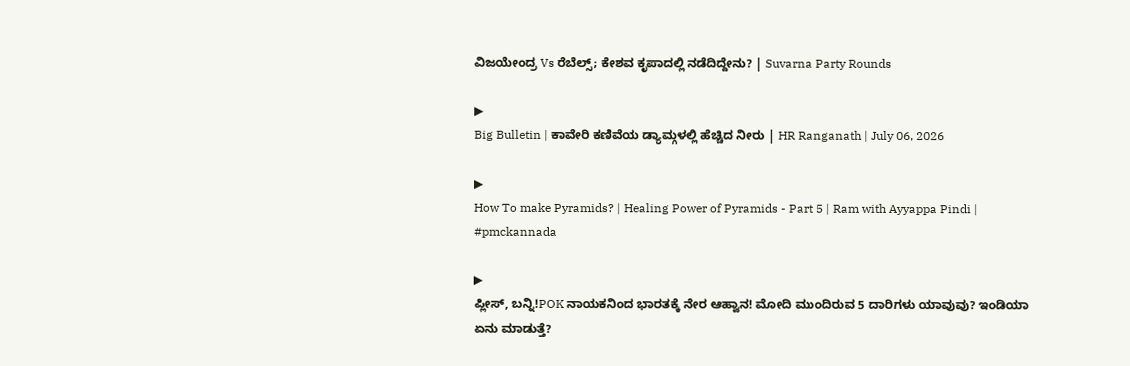ವಿಜಯೇಂದ್ರ Vs ರೆಬೆಲ್ಸ್; ಕೇಶವ ಕೃಪಾದಲ್ಲಿ ನಡೆದಿದ್ದೇನು? | Suvarna Party Rounds

▶
Big Bulletin | ಕಾವೇರಿ ಕಣಿವೆಯ ಡ್ಯಾಮ್ಗಳಲ್ಲಿ ಹೆಚ್ಚಿದ ನೀರು | HR Ranganath | July 06, 2026

▶
How To make Pyramids? | Healing Power of Pyramids - Part 5 | Ram with Ayyappa Pindi | #pmckannada

▶
ಪ್ಲೀಸ್, ಬನ್ನಿ!POK ನಾಯಕನಿಂದ ಭಾರತಕ್ಕೆ ನೇರ ಆಹ್ವಾನ! ಮೋದಿ ಮುಂದಿರುವ 5 ದಾರಿಗಳು ಯಾವುವು? ಇಂಡಿಯಾ ಏನು ಮಾಡುತ್ತೆ?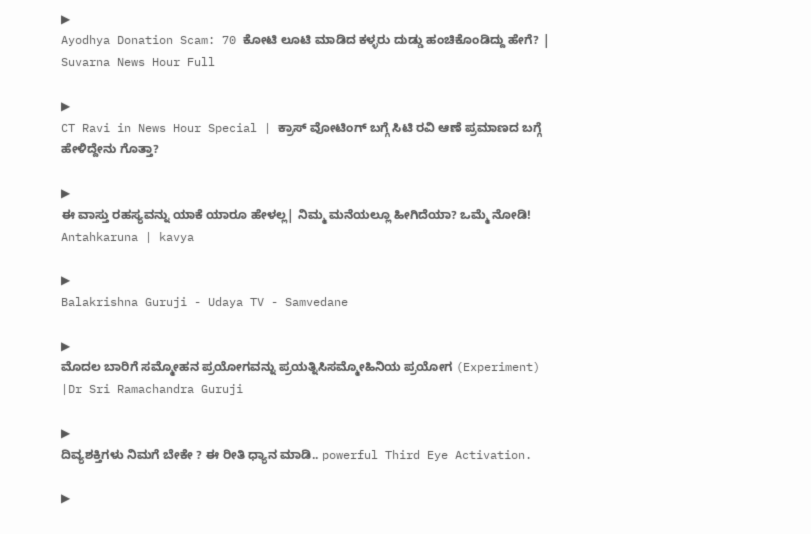▶
Ayodhya Donation Scam: 70 ಕೋಟಿ ಲೂಟಿ ಮಾಡಿದ ಕಳ್ಳರು ದುಡ್ಡು ಹಂಚಿಕೊಂಡಿದ್ದು ಹೇಗೆ? | Suvarna News Hour Full

▶
CT Ravi in News Hour Special | ಕ್ರಾಸ್ ವೋಟಿಂಗ್ ಬಗ್ಗೆ ಸಿಟಿ ರವಿ ಆಣೆ ಪ್ರಮಾಣದ ಬಗ್ಗೆ ಹೇಳಿದ್ದೇನು ಗೊತ್ತಾ?

▶
ಈ ವಾಸ್ತು ರಹಸ್ಯವನ್ನು ಯಾಕೆ ಯಾರೂ ಹೇಳಲ್ಲ| ನಿಮ್ಮ ಮನೆಯಲ್ಲೂ ಹೀಗಿದೆಯಾ? ಒಮ್ಮೆ ನೋಡಿ! Antahkaruna | kavya

▶
Balakrishna Guruji - Udaya TV - Samvedane

▶
ಮೊದಲ ಬಾರಿಗೆ ಸಮ್ಮೋಹನ ಪ್ರಯೋಗವನ್ನು ಪ್ರಯತ್ನಿಸಿಸಮ್ಮೋಹಿನಿಯ ಪ್ರಯೋಗ (Experiment) |Dr Sri Ramachandra Guruji

▶
ದಿವ್ಯಶಕ್ತಿಗಳು ನಿಮಗೆ ಬೇಕೇ ? ಈ ರೀತಿ ಧ್ಯಾನ ಮಾಡಿ.. powerful Third Eye Activation.

▶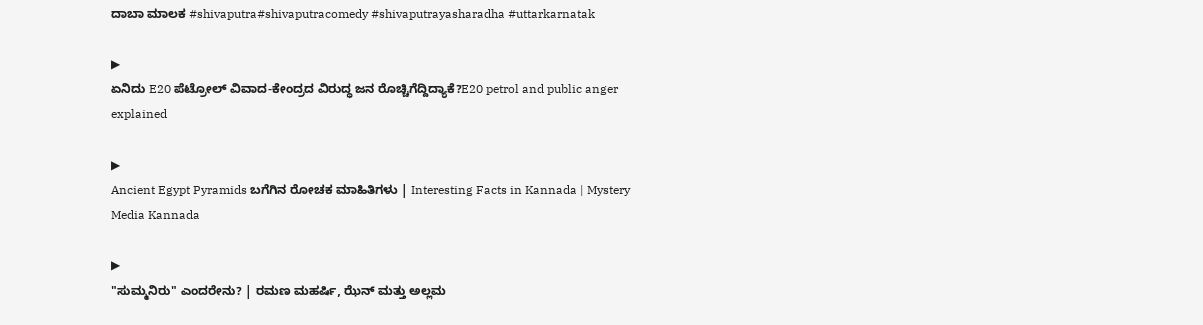ದಾಬಾ ಮಾಲಕ #shivaputra#shivaputracomedy #shivaputrayasharadha #uttarkarnatak

▶
ಏನಿದು E20 ಪೆಟ್ರೋಲ್ ವಿವಾದ-ಕೇಂದ್ರದ ವಿರುದ್ಧ ಜನ ರೊಚ್ಚಿಗೆದ್ದಿದ್ಯಾಕೆ?E20 petrol and public anger explained

▶
Ancient Egypt Pyramids ಬಗೆಗಿನ ರೋಚಕ ಮಾಹಿತಿಗಳು | Interesting Facts in Kannada | Mystery Media Kannada

▶
"ಸುಮ್ಮನಿರು" ಎಂದರೇನು? | ರಮಣ ಮಹರ್ಷಿ, ಝೆನ್ ಮತ್ತು ಅಲ್ಲಮ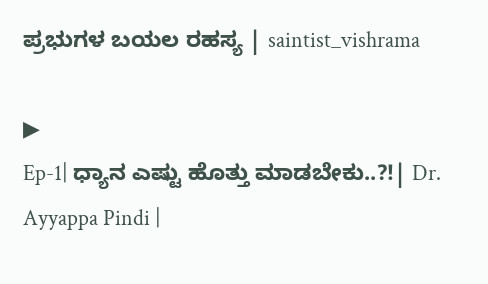ಪ್ರಭುಗಳ ಬಯಲ ರಹಸ್ಯ | saintist_vishrama

▶
Ep-1| ಧ್ಯಾನ ಎಷ್ಟು ಹೊತ್ತು ಮಾಡಬೇಕು..?!| Dr. Ayyappa Pindi |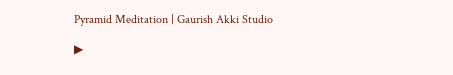Pyramid Meditation | Gaurish Akki Studio

▶